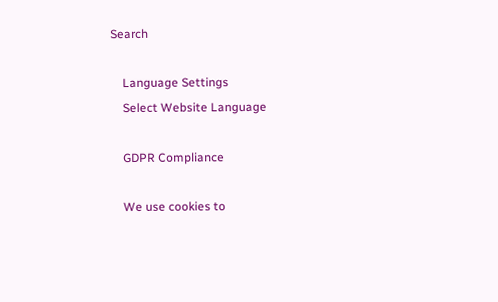Search

    Language Settings
    Select Website Language

    GDPR Compliance

    We use cookies to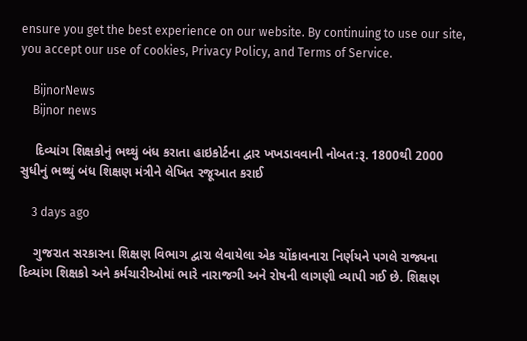ensure you get the best experience on our website. By continuing to use our site, you accept our use of cookies, Privacy Policy, and Terms of Service.

    BijnorNews
    Bijnor news

    દિવ્યાંગ શિક્ષકોનું ભથ્થું બંધ કરાતા હાઇકોર્ટના દ્વાર ખખડાવવાની નોબત:રૂ. 1800થી 2000 સુધીનું ભથ્થું બંધ શિક્ષણ મંત્રીને લેખિત રજૂઆત કરાઈ

    3 days ago

    ગુજરાત સરકારના શિક્ષણ વિભાગ દ્વારા લેવાયેલા એક ચોંકાવનારા નિર્ણયને પગલે રાજ્યના દિવ્યાંગ શિક્ષકો અને કર્મચારીઓમાં ભારે નારાજગી અને રોષની લાગણી વ્યાપી ગઈ છે. શિક્ષણ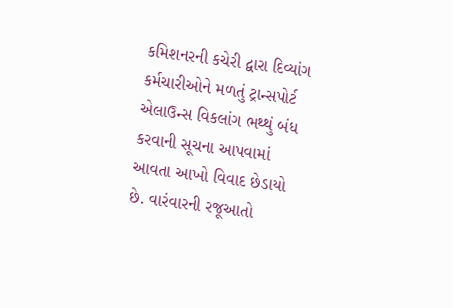કમિશનરની કચેરી દ્વારા દિવ્યાંગ કર્મચારીઓને મળતું ટ્રાન્સપોર્ટ એલાઉન્સ વિકલાંગ ભથ્થું બંધ કરવાની સૂચના આપવામાં આવતા આખો વિવાદ છેડાયો છે. વારંવારની રજૂઆતો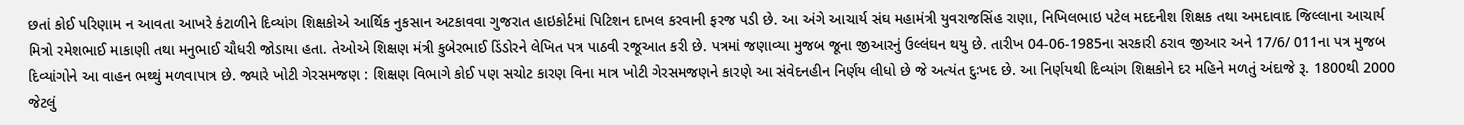છતાં કોઈ પરિણામ ન આવતા આખરે કંટાળીને દિવ્યાંગ શિક્ષકોએ આર્થિક નુકસાન અટકાવવા ગુજરાત હાઇકોર્ટમાં પિટિશન દાખલ કરવાની ફરજ પડી છે. આ અંગે આચાર્ય સંઘ મહામંત્રી યુવરાજસિંહ રાણા, નિખિલભાઇ પટેલ મદદનીશ શિક્ષક તથા અમદાવાદ જિલ્લાના આચાર્ય મિત્રો રમેશભાઈ માકાણી તથા મનુભાઈ ચૌધરી જોડાયા હતા. તેઓએ શિક્ષણ મંત્રી કુબેરભાઈ ડિંડોરને લેખિત પત્ર પાઠવી રજૂઆત કરી છે. પત્રમાં જણાવ્યા મુજબ જૂના જીઆરનું ઉલ્લંઘન થયુ છે. તારીખ 04-06-1985ના સરકારી ઠરાવ જીઆર અને 17/6/ 011ના પત્ર મુજબ દિવ્યાંગોને આ વાહન ભથ્થું મળવાપાત્ર છે. જ્યારે ખોટી ગેરસમજણ : શિક્ષણ વિભાગે કોઈ પણ સચોટ કારણ વિના માત્ર ખોટી ગેરસમજણને કારણે આ સંવેદનહીન નિર્ણય લીધો છે જે અત્યંત દુઃખદ છે. આ નિર્ણયથી દિવ્યાંગ શિક્ષકોને દર મહિને મળતું અંદાજે રૂ. 1800થી 2000 જેટલું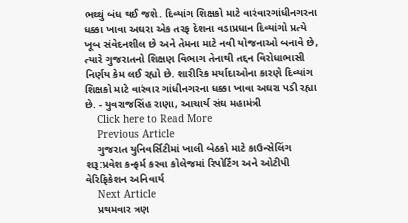ભથ્થું બંધ થઈ જશે. દિવ્યાંગ શિક્ષકો માટે વારંવારગાંધીનગરના ધક્કા ખાવા અઘરા એક તરફ દેશના વડાપ્રધાન દિવ્યાંગો પ્રત્યે ખૂબ સંવેદનશીલ છે અને તેમના માટે નવી યોજનાઓ બનાવે છે, ત્યારે ગુજરાતનો શિક્ષણ વિભાગ તેનાથી તદ્દન વિરોધાભાસી નિર્ણય કેમ લઈ રહ્યો છે. શારીરિક મર્યાદાઓના કારણે દિવ્યાંગ શિક્ષકો માટે વારંવાર ગાંધીનગરના ધક્કા ખાવા અઘરા પડી રહ્યા છે. - યુવરાજસિંહ રાણા, આચાર્ય સંઘ મહામંત્રી
    Click here to Read More
    Previous Article
    ગુજરાત યુનિવર્સિટીમાં ખાલી બેઠકો માટે કાઉન્સેલિંગ શરૂ:પ્રવેશ કન્ફર્મ કરવા કોલેજમાં રિપોર્ટિંગ અને ઓટીપી વેરિફિકેશન અનિવાર્ય
    Next Article
    પ્રથમવાર ત્રણ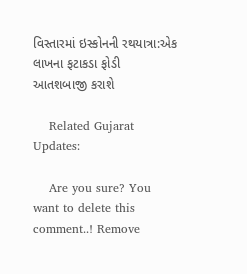વિસ્તારમાં ઇસ્કોનની રથયાત્રા:એક લાખના ફટાકડા ફોડી આતશબાજી કરાશે

    Related Gujarat Updates:

    Are you sure? You want to delete this comment..! Remove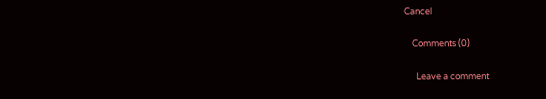Cancel

    Comments (0)

      Leave a comment